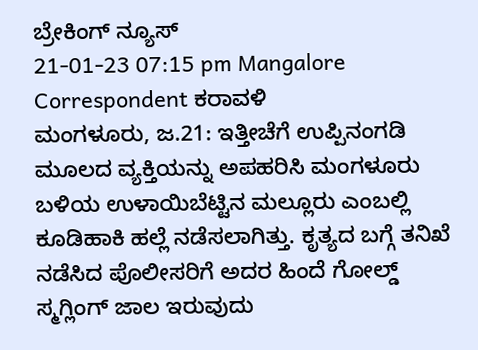ಬ್ರೇಕಿಂಗ್ ನ್ಯೂಸ್
21-01-23 07:15 pm Mangalore Correspondent ಕರಾವಳಿ
ಮಂಗಳೂರು, ಜ.21: ಇತ್ತೀಚೆಗೆ ಉಪ್ಪಿನಂಗಡಿ ಮೂಲದ ವ್ಯಕ್ತಿಯನ್ನು ಅಪಹರಿಸಿ ಮಂಗಳೂರು ಬಳಿಯ ಉಳಾಯಿಬೆಟ್ಟಿನ ಮಲ್ಲೂರು ಎಂಬಲ್ಲಿ ಕೂಡಿಹಾಕಿ ಹಲ್ಲೆ ನಡೆಸಲಾಗಿತ್ತು. ಕೃತ್ಯದ ಬಗ್ಗೆ ತನಿಖೆ ನಡೆಸಿದ ಪೊಲೀಸರಿಗೆ ಅದರ ಹಿಂದೆ ಗೋಲ್ಡ್ ಸ್ಮಗ್ಲಿಂಗ್ ಜಾಲ ಇರುವುದು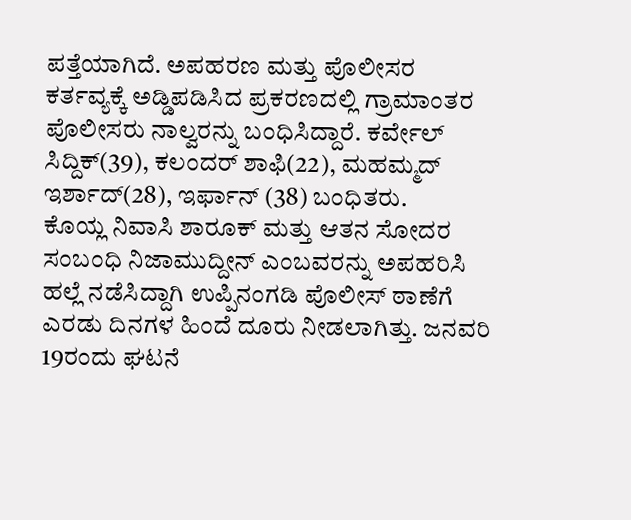ಪತ್ತೆಯಾಗಿದೆ. ಅಪಹರಣ ಮತ್ತು ಪೊಲೀಸರ ಕರ್ತವ್ಯಕ್ಕೆ ಅಡ್ಡಿಪಡಿಸಿದ ಪ್ರಕರಣದಲ್ಲಿ ಗ್ರಾಮಾಂತರ ಪೊಲೀಸರು ನಾಲ್ವರನ್ನು ಬಂಧಿಸಿದ್ದಾರೆ. ಕರ್ವೇಲ್ ಸಿದ್ದಿಕ್(39), ಕಲಂದರ್ ಶಾಫಿ(22), ಮಹಮ್ಮದ್ ಇರ್ಶಾದ್(28), ಇರ್ಫಾನ್ (38) ಬಂಧಿತರು.
ಕೊಯ್ಲ ನಿವಾಸಿ ಶಾರೂಕ್ ಮತ್ತು ಆತನ ಸೋದರ ಸಂಬಂಧಿ ನಿಜಾಮುದ್ದೀನ್ ಎಂಬವರನ್ನು ಅಪಹರಿಸಿ ಹಲ್ಲೆ ನಡೆಸಿದ್ದಾಗಿ ಉಪ್ಪಿನಂಗಡಿ ಪೊಲೀಸ್ ಠಾಣೆಗೆ ಎರಡು ದಿನಗಳ ಹಿಂದೆ ದೂರು ನೀಡಲಾಗಿತ್ತು. ಜನವರಿ 19ರಂದು ಘಟನೆ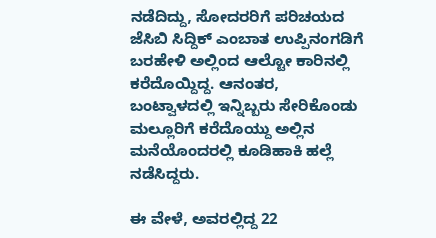ನಡೆದಿದ್ದು, ಸೋದರರಿಗೆ ಪರಿಚಯದ ಜೆಸಿಬಿ ಸಿದ್ದಿಕ್ ಎಂಬಾತ ಉಪ್ಪಿನಂಗಡಿಗೆ ಬರಹೇಳಿ ಅಲ್ಲಿಂದ ಆಲ್ಟೋ ಕಾರಿನಲ್ಲಿ ಕರೆದೊಯ್ದಿದ್ದ. ಆನಂತರ, ಬಂಟ್ವಾಳದಲ್ಲಿ ಇನ್ನಿಬ್ಬರು ಸೇರಿಕೊಂಡು ಮಲ್ಲೂರಿಗೆ ಕರೆದೊಯ್ದು ಅಲ್ಲಿನ ಮನೆಯೊಂದರಲ್ಲಿ ಕೂಡಿಹಾಕಿ ಹಲ್ಲೆ ನಡೆಸಿದ್ದರು.

ಈ ವೇಳೆ, ಅವರಲ್ಲಿದ್ದ 22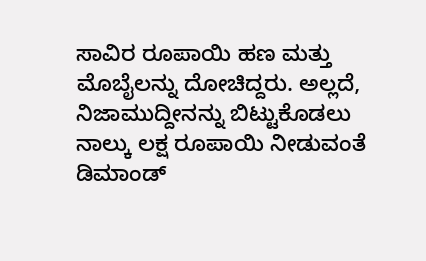ಸಾವಿರ ರೂಪಾಯಿ ಹಣ ಮತ್ತು ಮೊಬೈಲನ್ನು ದೋಚಿದ್ದರು. ಅಲ್ಲದೆ, ನಿಜಾಮುದ್ದೀನನ್ನು ಬಿಟ್ಟುಕೊಡಲು ನಾಲ್ಕು ಲಕ್ಷ ರೂಪಾಯಿ ನೀಡುವಂತೆ ಡಿಮಾಂಡ್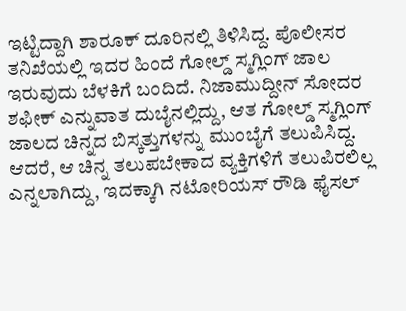ಇಟ್ಟಿದ್ದಾಗಿ ಶಾರೂಕ್ ದೂರಿನಲ್ಲಿ ತಿಳಿಸಿದ್ದ. ಪೊಲೀಸರ ತನಿಖೆಯಲ್ಲಿ ಇದರ ಹಿಂದೆ ಗೋಲ್ಡ್ ಸ್ಮಗ್ಲಿಂಗ್ ಜಾಲ ಇರುವುದು ಬೆಳಕಿಗೆ ಬಂದಿದೆ. ನಿಜಾಮುದ್ದೀನ್ ಸೋದರ ಶಫೀಕ್ ಎನ್ನುವಾತ ದುಬೈನಲ್ಲಿದ್ದು, ಆತ ಗೋಲ್ಡ್ ಸ್ಮಗ್ಲಿಂಗ್ ಜಾಲದ ಚಿನ್ನದ ಬಿಸ್ಕತ್ತುಗಳನ್ನು ಮುಂಬೈಗೆ ತಲುಪಿಸಿದ್ದ. ಆದರೆ, ಆ ಚಿನ್ನ ತಲುಪಬೇಕಾದ ವ್ಯಕ್ತಿಗಳಿಗೆ ತಲುಪಿರಲಿಲ್ಲ ಎನ್ನಲಾಗಿದ್ದು, ಇದಕ್ಕಾಗಿ ನಟೋರಿಯಸ್ ರೌಡಿ ಫೈಸಲ್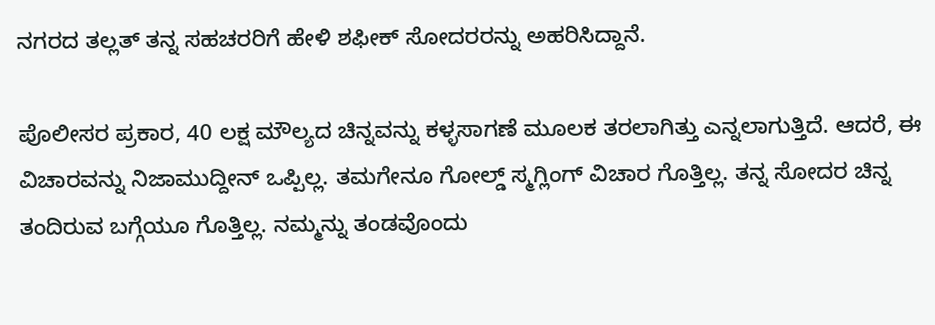ನಗರದ ತಲ್ಲತ್ ತನ್ನ ಸಹಚರರಿಗೆ ಹೇಳಿ ಶಫೀಕ್ ಸೋದರರನ್ನು ಅಹರಿಸಿದ್ದಾನೆ.

ಪೊಲೀಸರ ಪ್ರಕಾರ, 40 ಲಕ್ಷ ಮೌಲ್ಯದ ಚಿನ್ನವನ್ನು ಕಳ್ಳಸಾಗಣೆ ಮೂಲಕ ತರಲಾಗಿತ್ತು ಎನ್ನಲಾಗುತ್ತಿದೆ. ಆದರೆ, ಈ ವಿಚಾರವನ್ನು ನಿಜಾಮುದ್ದೀನ್ ಒಪ್ಪಿಲ್ಲ. ತಮಗೇನೂ ಗೋಲ್ಡ್ ಸ್ಮಗ್ಲಿಂಗ್ ವಿಚಾರ ಗೊತ್ತಿಲ್ಲ. ತನ್ನ ಸೋದರ ಚಿನ್ನ ತಂದಿರುವ ಬಗ್ಗೆಯೂ ಗೊತ್ತಿಲ್ಲ. ನಮ್ಮನ್ನು ತಂಡವೊಂದು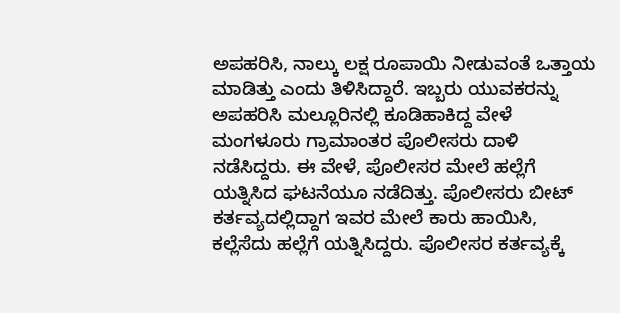ಅಪಹರಿಸಿ, ನಾಲ್ಕು ಲಕ್ಷ ರೂಪಾಯಿ ನೀಡುವಂತೆ ಒತ್ತಾಯ ಮಾಡಿತ್ತು ಎಂದು ತಿಳಿಸಿದ್ದಾರೆ. ಇಬ್ಬರು ಯುವಕರನ್ನು ಅಪಹರಿಸಿ ಮಲ್ಲೂರಿನಲ್ಲಿ ಕೂಡಿಹಾಕಿದ್ದ ವೇಳೆ ಮಂಗಳೂರು ಗ್ರಾಮಾಂತರ ಪೊಲೀಸರು ದಾಳಿ ನಡೆಸಿದ್ದರು. ಈ ವೇಳೆ, ಪೊಲೀಸರ ಮೇಲೆ ಹಲ್ಲೆಗೆ ಯತ್ನಿಸಿದ ಘಟನೆಯೂ ನಡೆದಿತ್ತು. ಪೊಲೀಸರು ಬೀಟ್ ಕರ್ತವ್ಯದಲ್ಲಿದ್ದಾಗ ಇವರ ಮೇಲೆ ಕಾರು ಹಾಯಿಸಿ, ಕಲ್ಲೆಸೆದು ಹಲ್ಲೆಗೆ ಯತ್ನಿಸಿದ್ದರು. ಪೊಲೀಸರ ಕರ್ತವ್ಯಕ್ಕೆ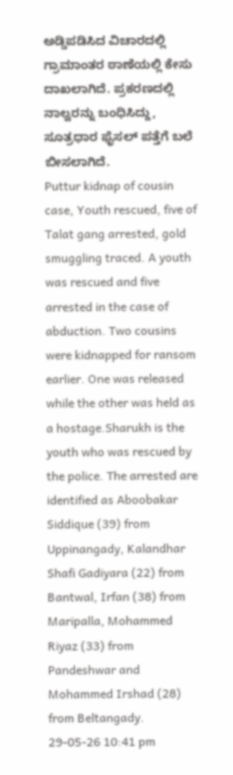ಅಡ್ಡಿಪಡಿಸಿದ ವಿಚಾರದಲ್ಲಿ ಗ್ರಾಮಾಂತರ ಠಾಣೆಯಲ್ಲಿ ಕೇಸು ದಾಖಲಾಗಿದೆ. ಪ್ರಕರಣದಲ್ಲಿ ನಾಲ್ವರನ್ನು ಬಂಧಿಸಿದ್ದು, ಸೂತ್ರಧಾರ ಫೈಸಲ್ ಪತ್ತೆಗೆ ಬಲೆ ಬೀಸಲಾಗಿದೆ.
Puttur kidnap of cousin case, Youth rescued, five of Talat gang arrested, gold smuggling traced. A youth was rescued and five arrested in the case of abduction. Two cousins were kidnapped for ransom earlier. One was released while the other was held as a hostage.Sharukh is the youth who was rescued by the police. The arrested are identified as Aboobakar Siddique (39) from Uppinangady, Kalandhar Shafi Gadiyara (22) from Bantwal, Irfan (38) from Maripalla, Mohammed Riyaz (33) from Pandeshwar and Mohammed Irshad (28) from Beltangady.
29-05-26 10:41 pm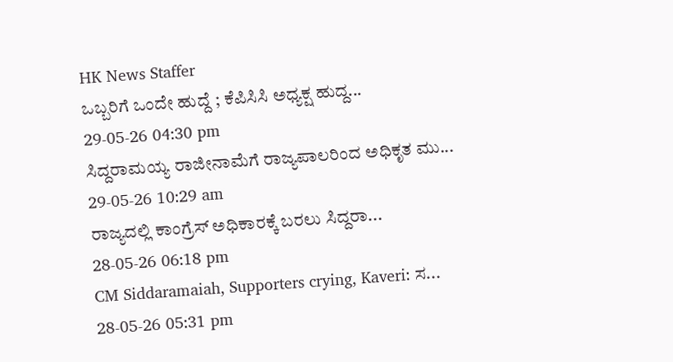HK News Staffer
ಒಬ್ಬರಿಗೆ ಒಂದೇ ಹುದ್ದೆ ; ಕೆಪಿಸಿಸಿ ಅಧ್ಯಕ್ಷ ಹುದ್ದ...
29-05-26 04:30 pm
ಸಿದ್ದರಾಮಯ್ಯ ರಾಜೀನಾಮೆಗೆ ರಾಜ್ಯಪಾಲರಿಂದ ಅಧಿಕೃತ ಮು...
29-05-26 10:29 am
ರಾಜ್ಯದಲ್ಲಿ ಕಾಂಗ್ರೆಸ್ ಅಧಿಕಾರಕ್ಕೆ ಬರಲು ಸಿದ್ದರಾ...
28-05-26 06:18 pm
CM Siddaramaiah, Supporters crying, Kaveri: ಸ...
28-05-26 05:31 pm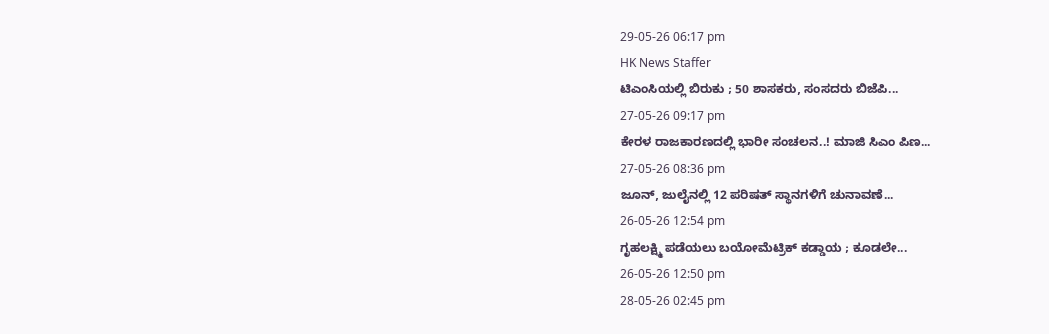29-05-26 06:17 pm
HK News Staffer
ಟಿಎಂಸಿಯಲ್ಲಿ ಬಿರುಕು ; 50 ಶಾಸಕರು, ಸಂಸದರು ಬಿಜೆಪಿ...
27-05-26 09:17 pm
ಕೇರಳ ರಾಜಕಾರಣದಲ್ಲಿ ಭಾರೀ ಸಂಚಲನ..! ಮಾಜಿ ಸಿಎಂ ಪಿಣ...
27-05-26 08:36 pm
ಜೂನ್, ಜುಲೈನಲ್ಲಿ 12 ಪರಿಷತ್ ಸ್ಥಾನಗಳಿಗೆ ಚುನಾವಣೆ...
26-05-26 12:54 pm
ಗೃಹಲಕ್ಷ್ಮಿ ಪಡೆಯಲು ಬಯೋಮೆಟ್ರಿಕ್ ಕಡ್ಡಾಯ ; ಕೂಡಲೇ...
26-05-26 12:50 pm
28-05-26 02:45 pm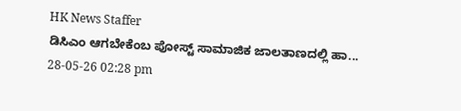HK News Staffer
ಡಿಸಿಎಂ ಆಗಬೇಕೆಂಬ ಪೋಸ್ಟ್ ಸಾಮಾಜಿಕ ಜಾಲತಾಣದಲ್ಲಿ ಹಾ...
28-05-26 02:28 pm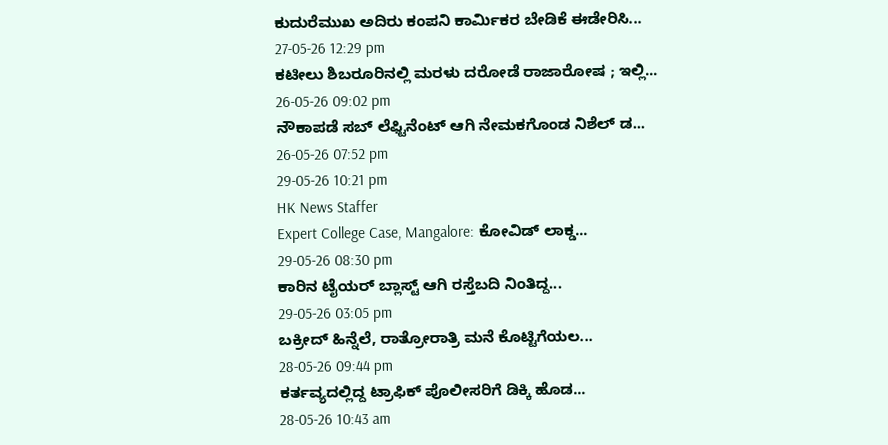ಕುದುರೆಮುಖ ಅದಿರು ಕಂಪನಿ ಕಾರ್ಮಿಕರ ಬೇಡಿಕೆ ಈಡೇರಿಸಿ...
27-05-26 12:29 pm
ಕಟೀಲು ಶಿಬರೂರಿನಲ್ಲಿ ಮರಳು ದರೋಡೆ ರಾಜಾರೋಷ ; ಇಲ್ಲಿ...
26-05-26 09:02 pm
ನೌಕಾಪಡೆ ಸಬ್ ಲೆಫ್ಟಿನೆಂಟ್ ಆಗಿ ನೇಮಕಗೊಂಡ ನಿಶೆಲ್ ಡ...
26-05-26 07:52 pm
29-05-26 10:21 pm
HK News Staffer
Expert College Case, Mangalore: ಕೋವಿಡ್ ಲಾಕ್ಡ...
29-05-26 08:30 pm
ಕಾರಿನ ಟೈಯರ್ ಬ್ಲಾಸ್ಟ್ ಆಗಿ ರಸ್ತೆಬದಿ ನಿಂತಿದ್ದ...
29-05-26 03:05 pm
ಬಕ್ರೀದ್ ಹಿನ್ನೆಲೆ, ರಾತ್ರೋರಾತ್ರಿ ಮನೆ ಕೊಟ್ಟಿಗೆಯಲ...
28-05-26 09:44 pm
ಕರ್ತವ್ಯದಲ್ಲಿದ್ದ ಟ್ರಾಫಿಕ್ ಪೊಲೀಸರಿಗೆ ಡಿಕ್ಕಿ ಹೊಡ...
28-05-26 10:43 am